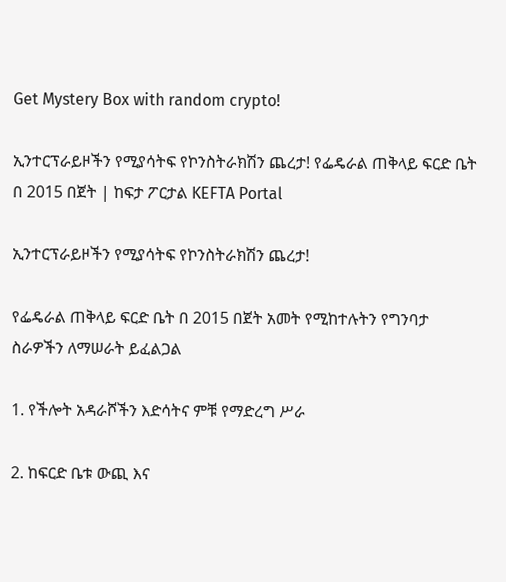Get Mystery Box with random crypto!

ኢንተርፕራይዞችን የሚያሳትፍ የኮንስትራክሽን ጨረታ! የፌዴራል ጠቅላይ ፍርድ ቤት በ 2015 በጀት | ከፍታ ፖርታል KEFTA Portal

ኢንተርፕራይዞችን የሚያሳትፍ የኮንስትራክሽን ጨረታ!

የፌዴራል ጠቅላይ ፍርድ ቤት በ 2015 በጀት አመት የሚከተሉትን የግንባታ ስራዎችን ለማሠራት ይፈልጋል

1. የችሎት አዳራሾችን እድሳትና ምቹ የማድረግ ሥራ

2. ከፍርድ ቤቱ ውጪ እና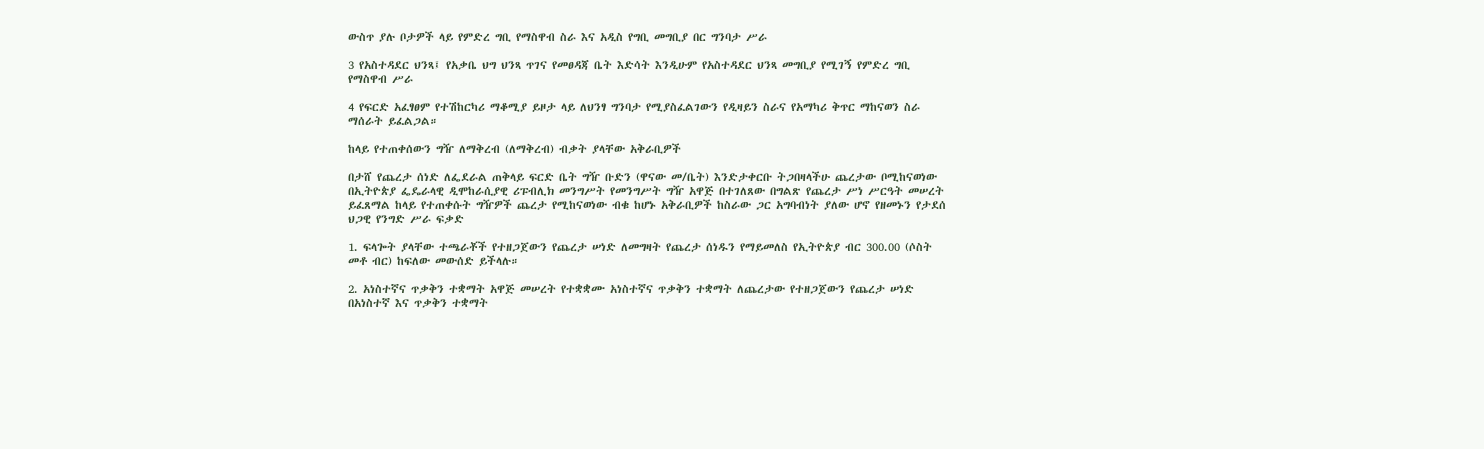ውስጥ ያሉ ቦታዎች ላይ የምድረ ግቢ የማስዋብ ስራ እና አዲስ የግቢ መግቢያ በር ግንባታ ሥራ

3 የአስተዳደር ህንጻ፤ የአቃቤ ህግ ህንጻ ጥገና የመፀዳጃ ቤት እድሳት እንዲሁም የአስተዳደር ህንጻ መግቢያ የሚገኝ የምድረ ግቢ የማስዋብ ሥራ

4 የፍርድ አፈፃፀም የተሽከርካሪ ማቆሚያ ይዞታ ላይ ለህንፃ ግንባታ የሚያስፈልገውን የዲዛይን ስራና የአማካሪ ቅጥር ማከናወን ስራ ማሰራት ይፈልጋል።

ከላይ የተጠቀሰውን ግዥ ለማቅረብ (ለማቅረብ) ብቃት ያላቸው አቅራቢዎች

በታሸ የጨረታ ሰነድ ለፌደራል ጠቅላይ ፍርድ ቤት ግዥ ቡድን (ዋናው መ/ቤት) እንድታቀርቡ ትጋበዛላችሁ ጨረታው ቦሚከናወነው በኢትዮጵያ ፌዴራላዊ ዲሞከራሲያዊ ሪፑብሊክ መንግሥት የመንግሥት ግዥ አዋጅ በተገለጸው በግልጽ የጨረታ ሥነ ሥርዓት መሠረት ይፈጸማል ከላይ የተጠቀሱት ግዥዎች ጨረታ የሚከናወነው ብቁ ከሆኑ አቅራቢዎች ከስራው ጋር አግባብነት ያለው ሆኖ የዘመኑን የታደሰ ህጋዊ የንግድ ሥራ ፍቃድ

1. ፍላጐት ያላቸው ተጫራቾች የተዘጋጀውን የጨረታ ሠነድ ለመግዛት የጨረታ ሰነዱን የማይመለስ የኢትዮጵያ ብር 300.00 (ሶስት መቶ ብር) ከፍለው መውሰድ ይችላሉ።

2. አነስተኛና ጥቃቅን ተቋማት አዋጅ መሠረት የተቋቋሙ አነስተኛና ጥቃቅን ተቋማት ለጨረታው የተዘጋጀውን የጨረታ ሠነድ በአነስተኛ እና ጥቃቅን ተቋማት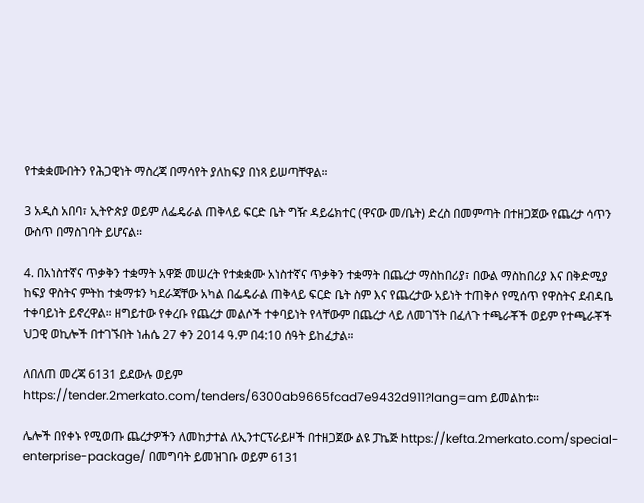የተቋቋሙበትን የሕጋዊነት ማስረጃ በማሳየት ያለከፍያ በነጻ ይሠጣቸዋል።

3 አዲስ አበባ፣ ኢትዮጵያ ወይም ለፌዴራል ጠቅላይ ፍርድ ቤት ግዥ ዳይሬክተር (ዋናው መ/ቤት) ድረስ በመምጣት በተዘጋጀው የጨረታ ሳጥን ውስጥ በማስገባት ይሆናል።

4. በአነስተኛና ጥቃቅን ተቋማት አዋጅ መሠረት የተቋቋሙ አነስተኛና ጥቃቅን ተቋማት በጨረታ ማስከበሪያ፣ በውል ማስከበሪያ እና በቅድሚያ ከፍያ ዋስትና ምትከ ተቋማቱን ካደራጃቸው አካል በፌዴራል ጠቅላይ ፍርድ ቤት ስም እና የጨረታው አይነት ተጠቅሶ የሚሰጥ የዋስትና ደብዳቤ ተቀባይነት ይኖረዋል። ዘግይተው የቀረቡ የጨረታ መልሶች ተቀባይነት የላቸውም በጨረታ ላይ ለመገኘት በፈለጉ ተጫራቾች ወይም የተጫራቾች ህጋዊ ወኪሎች በተገኙበት ነሐሴ 27 ቀን 2014 ዓ.ም በ4:10 ሰዓት ይከፈታል።

ለበለጠ መረጃ 6131 ይደውሉ ወይም https://tender.2merkato.com/tenders/6300ab9665fcad7e9432d911?lang=am ይመልከቱ።

ሌሎች በየቀኑ የሚወጡ ጨረታዎችን ለመከታተል ለኢንተርፕራይዞች በተዘጋጀው ልዩ ፓኬጅ https://kefta.2merkato.com/special-enterprise-package/ በመግባት ይመዝገቡ ወይም 6131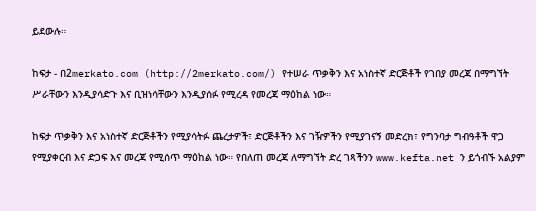ይደውሉ።

ከፍታ - በ2merkato.com (http://2merkato.com/) የተሠራ ጥቃቅን እና አነስተኛ ድርጅቶች የገበያ መረጃ በማግኘት ሥራቸውን እንዲያሳድጉ እና ቢዝነሳቸውን እንዲያሰፉ የሚረዳ የመረጃ ማዕከል ነው።

ከፍታ ጥቃቅን እና አነስተኛ ድርጅቶችን የሚያሳትፉ ጨረታዎች፣ ድርጅቶችን እና ገዥዎችን የሚያገናኝ መድረክ፣ የግንባታ ግብዓቶች ዋጋ የሚያቀርብ እና ድጋፍ እና መረጃ የሚሰጥ ማዕከል ነው። የበለጠ መረጃ ለማግኘት ድረ ገጻችንን www.kefta.net ን ይጎብኙ አልያም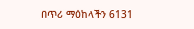በጥሪ ማዕከላችን 6131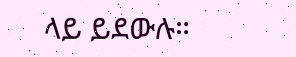ላይ ይደውሉ።